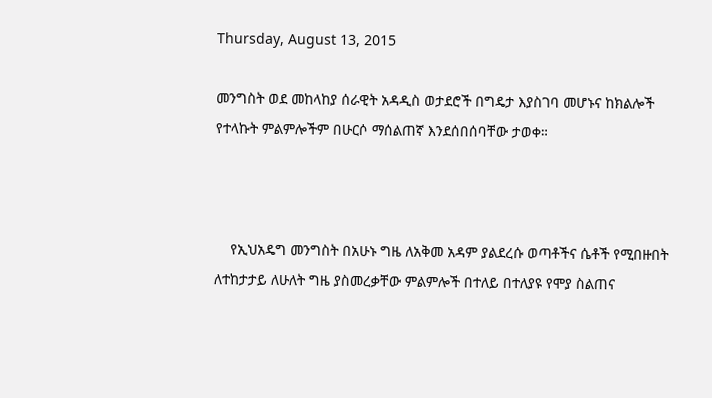Thursday, August 13, 2015

መንግስት ወደ መከላከያ ሰራዊት አዳዲስ ወታደሮች በግዴታ እያስገባ መሆኑና ከክልሎች የተላኩት ምልምሎችም በሁርሶ ማሰልጠኛ እንደሰበሰባቸው ታወቀ።



    የኢህአዴግ መንግስት በአሁኑ ግዜ ለአቅመ አዳም ያልደረሱ ወጣቶችና ሴቶች የሚበዙበት ለተከታታይ ለሁለት ግዜ ያስመረቃቸው ምልምሎች በተለይ በተለያዩ የሞያ ስልጠና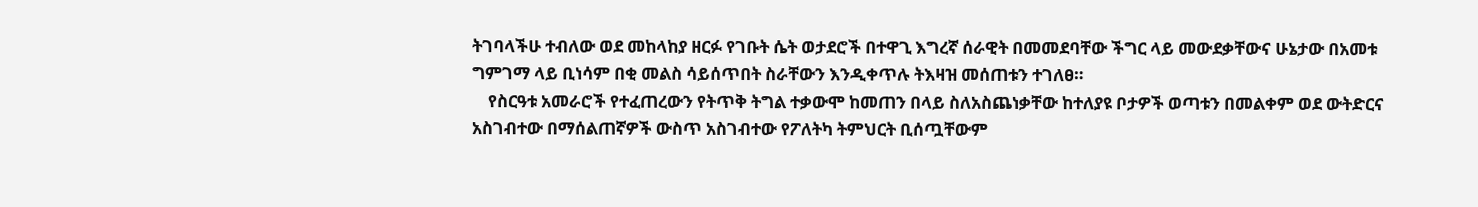ትገባላችሁ ተብለው ወደ መከላከያ ዘርፉ የገቡት ሴት ወታደሮች በተዋጊ እግረኛ ሰራዊት በመመደባቸው ችግር ላይ መውደቃቸውና ሁኔታው በአመቱ ግምገማ ላይ ቢነሳም በቂ መልስ ሳይሰጥበት ስራቸውን እንዲቀጥሉ ትእዛዝ መሰጠቱን ተገለፀ።
    የስርዓቱ አመራሮች የተፈጠረውን የትጥቅ ትግል ተቃውሞ ከመጠን በላይ ስለአስጨነቃቸው ከተለያዩ ቦታዎች ወጣቱን በመልቀም ወደ ውትድርና አስገብተው በማሰልጠኛዎች ውስጥ አስገብተው የፖለትካ ትምህርት ቢሰጧቸውም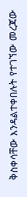ቅስቀሳቸው እንዳልተቀበሉት የተገኘው መረጃው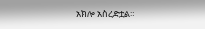አክሎ አስረድቷል።